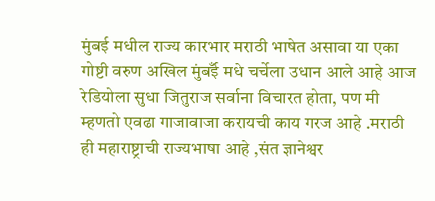मुंबई मधील राज्य कारभार मराठी भाषेत असावा या एका गोष्टी वरुण अखिल मुंबईँ मधे चर्चेला उधान आले आहे आज रेडियोला सुधा जितुराज सर्वाना विचारत होता, पण मी म्हणतो एवढा गाजावाजा करायची काय गरज आहे .मराठी ही महाराष्ट्राची राज्यभाषा आहे ,संत ज्ञानेश्वर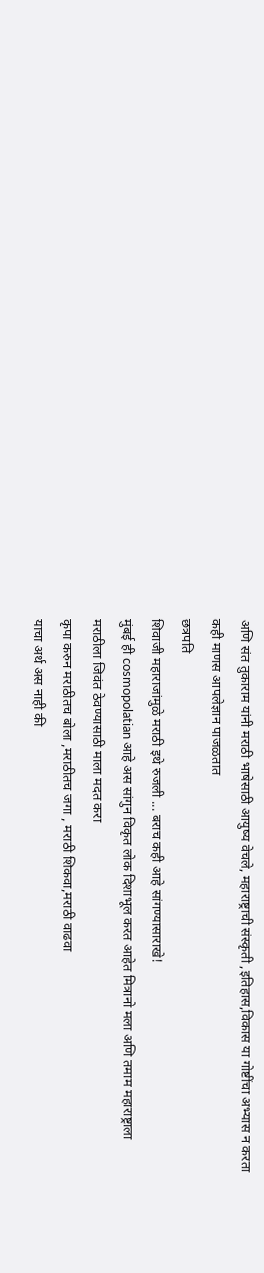अणि संत तुकाराम यांनी मराठी भाषेसाठी आयुष्य वेचले, महाराष्ट्राची संस्कृती ,इतिहास,विकास या गोष्टींचा अभ्यास न करता कही माणस आपलेज्ञान पाजळतात
छत्रपति
शिवाजी महाराजांमुळे मराठी इथे रुजली ... बराच कही आहे सांगण्यासाराखे!
मुंबई ही cosmopolatian आहे अस सांगुन विकृत लोक दिशाभूल करत आहेत मित्रानो मला अणि तमाम महाराष्ट्राला मराठीला जिवंत ठेवण्यासाठी माला मदत करा
कृपा करुन मराठीतच बोला ,मराठीतच जगा , मराठी शिकवा,मराठी वाढवा
याचा अर्थ अस नाही की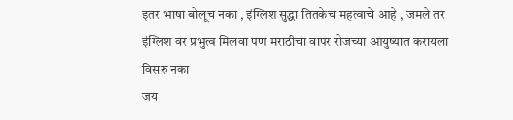इतर भाषा बोलूच नका , इंग्लिश सुद्धा तितकेच महत्वाचे आहे , जमले तर इंग्लिश वर प्रभुत्व मिलवा पण मराठीचा वापर रोजच्या आयुष्यात करायला विसरु नका
जय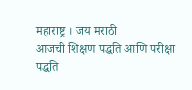महाराष्ट्र । जय मराठी
आजची शिक्षण पद्धति आणि परीक्षा पद्धति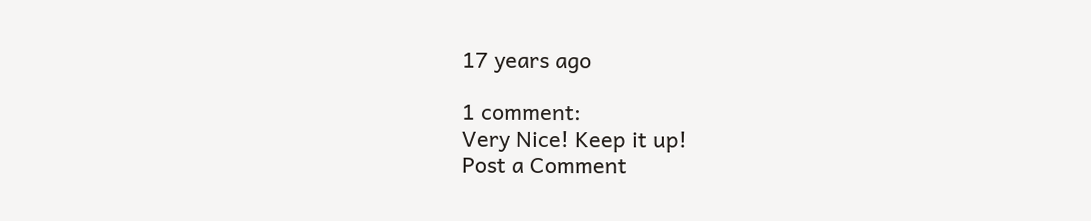17 years ago

1 comment:
Very Nice! Keep it up!
Post a Comment